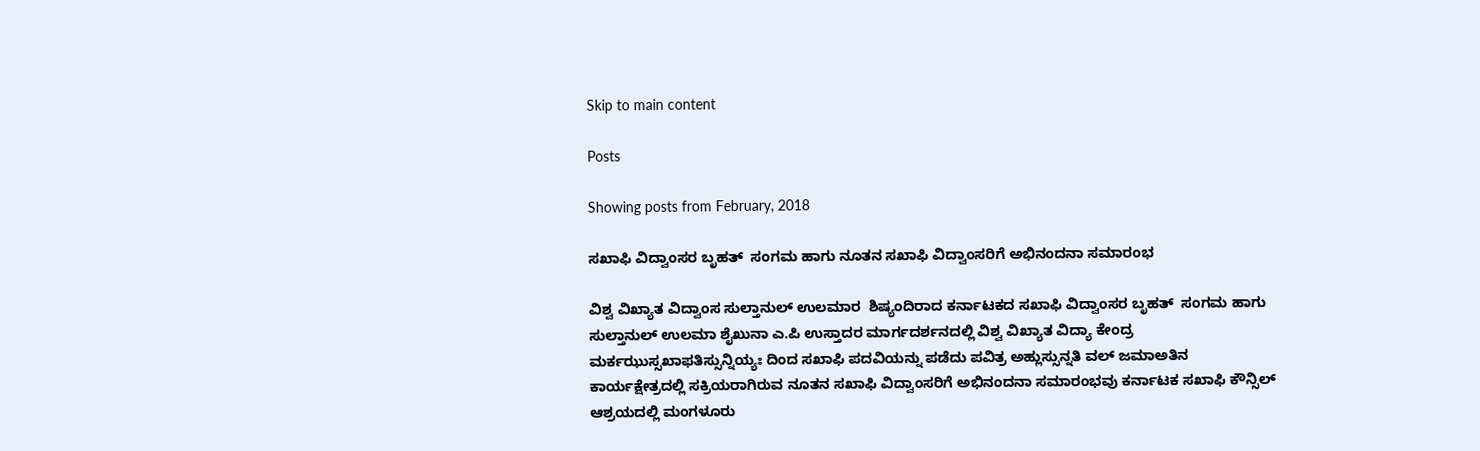Skip to main content

Posts

Showing posts from February, 2018

ಸಖಾಫಿ ವಿದ್ವಾಂಸರ ಬೃಹತ್  ಸಂಗಮ ಹಾಗು ನೂತನ ಸಖಾಫಿ ವಿದ್ವಾಂಸರಿಗೆ ಅಭಿನಂದನಾ ಸಮಾರಂಭ

ವಿಶ್ವ ವಿಖ್ಯಾತ ವಿದ್ವಾಂಸ ಸುಲ್ತಾನುಲ್ ಉಲಮಾರ  ಶಿಷ್ಯಂದಿರಾದ ಕರ್ನಾಟಕದ ಸಖಾಫಿ ವಿದ್ವಾಂಸರ ಬೃಹತ್  ಸಂಗಮ ಹಾಗು ಸುಲ್ತಾನುಲ್ ಉಲಮಾ ಶೈಖುನಾ ಎ.ಪಿ ಉಸ್ತಾದರ ಮಾರ್ಗದರ್ಶನದಲ್ಲಿ ವಿಶ್ವ ವಿಖ್ಯಾತ ವಿದ್ಯಾ ಕೇಂದ್ರ ಮರ್ಕಝುಸ್ಸಖಾಫತಿಸ್ಸುನ್ನಿಯ್ಯಃ ದಿಂದ ಸಖಾಫಿ ಪದವಿಯನ್ನು ಪಡೆದು ಪವಿತ್ರ ಅಹ್ಲುಸ್ಸುನ್ನತಿ ವಲ್ ಜಮಾಅತಿನ ಕಾರ್ಯಕ್ಷೇತ್ರದಲ್ಲಿ ಸಕ್ರಿಯರಾಗಿರುವ ನೂತನ ಸಖಾಫಿ ವಿದ್ವಾಂಸರಿಗೆ ಅಭಿನಂದನಾ ಸಮಾರಂಭವು ಕರ್ನಾಟಕ ಸಖಾಫಿ ಕೌನ್ಸಿಲ್  ಆಶ್ರಯದಲ್ಲಿ ಮಂಗಳೂರು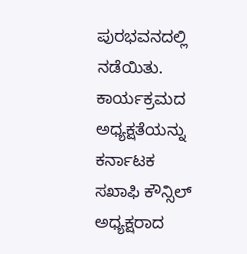ಪುರಭವನದಲ್ಲಿ ನಡೆಯಿತು. ಕಾರ್ಯಕ್ರಮದ ಅಧ್ಯಕ್ಷತೆಯನ್ನು ಕರ್ನಾಟಕ  ಸಖಾಫಿ ಕೌನ್ಸಿಲ್  ಅಧ್ಯಕ್ಷರಾದ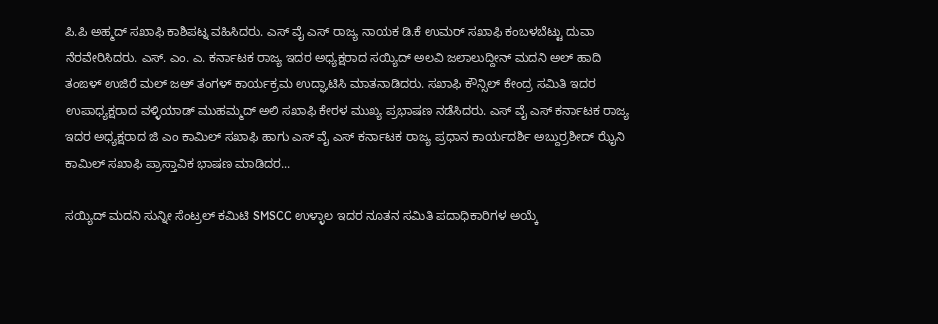ಪಿ.ಪಿ ಅಹ್ಮದ್ ಸಖಾಫಿ ಕಾಶಿಪಟ್ನ ವಹಿಸಿದರು. ಎಸ್ ವೈ ಎಸ್ ರಾಜ್ಯ ನಾಯಕ ಡಿ.ಕೆ ಉಮರ್ ಸಖಾಫಿ ಕಂಬಳಬೆಟ್ಟು ದುವಾ ನೆರವೇರಿಸಿದರು. ಎಸ್. ಎಂ. ಎ. ಕರ್ನಾಟಕ ರಾಜ್ಯ ಇದರ ಅಧ್ಯಕ್ಷರಾದ ಸಯ್ಯಿದ್ ಅಲವಿ ಜಲಾಲುದ್ದೀನ್ ಮದನಿ ಅಲ್ ಹಾದಿ ತಂಙಳ್ ಉಜಿರೆ ಮಲ್ ಜಅ್ ತಂಗಳ್ ಕಾರ್ಯಕ್ರಮ ಉದ್ಘಾಟಿಸಿ ಮಾತನಾಡಿದರು. ಸಖಾಫಿ ಕೌನ್ಸಿಲ್ ಕೇಂದ್ರ ಸಮಿತಿ ಇದರ ಉಪಾಧ್ಯಕ್ಷರಾದ ವಳ್ಳಿಯಾಡ್ ಮುಹಮ್ಮದ್ ಅಲಿ ಸಖಾಫಿ ಕೇರಳ ಮುಖ್ಯ ಪ್ರಭಾಷಣ ನಡೆಸಿದರು. ಎಸ್ ವೈ ಎಸ್ ಕರ್ನಾಟಕ ರಾಜ್ಯ ಇದರ ಅಧ್ಯಕ್ಷರಾದ ಜಿ ಎಂ ಕಾಮಿಲ್ ಸಖಾಫಿ ಹಾಗು ಎಸ್ ವೈ ಎಸ್ ಕರ್ನಾಟಕ ರಾಜ್ಯ ಪ್ರಧಾನ ಕಾರ್ಯದರ್ಶಿ ಅಬ್ದುರ್ರಶೀದ್ ಝೈನಿ ಕಾಮಿಲ್ ಸಖಾಫಿ ಪ್ರಾಸ್ತಾವಿಕ ಭಾಷಣ ಮಾಡಿದರ...

ಸಯ್ಯಿದ್ ಮದನಿ ಸುನ್ನೀ ಸೆಂಟ್ರಲ್ ಕಮಿಟಿ SMSCC ಉಳ್ಳಾಲ ಇದರ ನೂತನ ಸಮಿತಿ ಪದಾಧಿಕಾರಿಗಳ ಅಯ್ಕೆ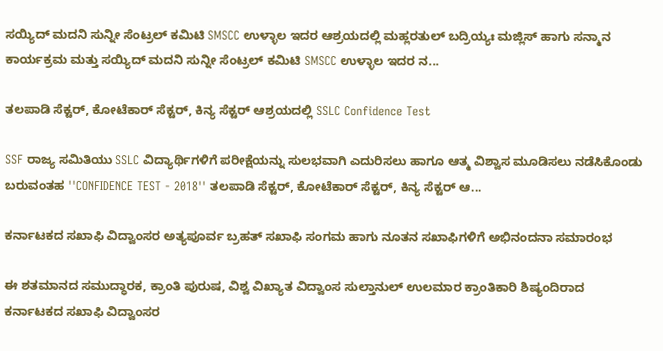ಸಯ್ಯಿದ್ ಮದನಿ ಸುನ್ನೀ ಸೆಂಟ್ರಲ್ ಕಮಿಟಿ SMSCC ಉಳ್ಳಾಲ ಇದರ ಆಶ್ರಯದಲ್ಲಿ ಮಹ್ಲರತುಲ್ ಬದ್ರಿಯ್ಯಃ ಮಜ್ಲಿಸ್ ಹಾಗು ಸನ್ಮಾನ ಕಾರ್ಯಕ್ರಮ ಮತ್ತು ಸಯ್ಯಿದ್ ಮದನಿ ಸುನ್ನೀ ಸೆಂಟ್ರಲ್ ಕಮಿಟಿ SMSCC ಉಳ್ಳಾಲ ಇದರ ನ...

ತಲಪಾಡಿ ಸೆಕ್ಟರ್, ಕೋಟೆಕಾರ್ ಸೆಕ್ಟರ್, ಕಿನ್ಯ ಸೆಕ್ಟರ್ ಆಶ್ರಯದಲ್ಲಿ SSLC Confidence Test

SSF ರಾಜ್ಯ ಸಮಿತಿಯು SSLC ವಿದ್ಯಾರ್ಥಿಗಳಿಗೆ ಪರೀಕ್ಷೆಯನ್ನು ಸುಲಭವಾಗಿ ಎದುರಿಸಲು ಹಾಗೂ ಆತ್ಮ ವಿಶ್ವಾಸ ಮೂಡಿಸಲು ನಡೆಸಿಕೊಂಡು ಬರುವಂತಹ ''CONFIDENCE TEST - 2018'' ತಲಪಾಡಿ ಸೆಕ್ಟರ್, ಕೋಟೆಕಾರ್ ಸೆಕ್ಟರ್, ಕಿನ್ಯ ಸೆಕ್ಟರ್ ಆ...

ಕರ್ನಾಟಕದ ಸಖಾಫಿ ವಿದ್ವಾಂಸರ ಅತ್ಯಪೂರ್ವ ಬ್ರಹತ್ ಸಖಾಫಿ ಸಂಗಮ ಹಾಗು ನೂತನ ಸಖಾಫಿಗಳಿಗೆ ಅಭಿನಂದನಾ ಸಮಾರಂಭ

ಈ ಶತಮಾನದ ಸಮುದ್ಧಾರಕ, ಕ್ರಾಂತಿ ಪುರುಷ, ವಿಶ್ವ ವಿಖ್ಯಾತ ವಿದ್ವಾಂಸ ಸುಲ್ತಾನುಲ್ ಉಲಮಾರ ಕ್ರಾಂತಿಕಾರಿ ಶಿಷ್ಯಂದಿರಾದ ಕರ್ನಾಟಕದ ಸಖಾಫಿ ವಿದ್ವಾಂಸರ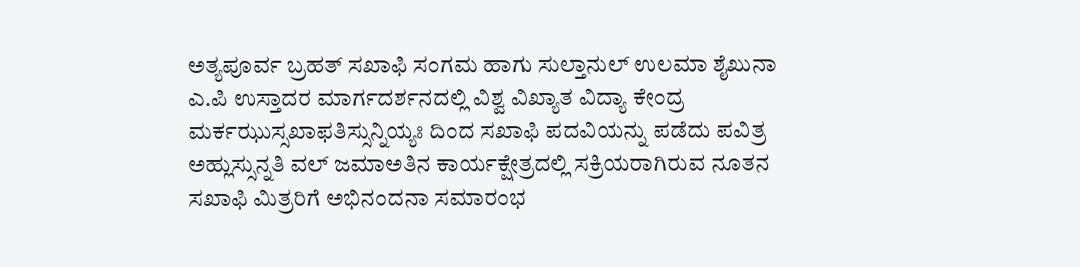ಅತ್ಯಪೂರ್ವ ಬ್ರಹತ್ ಸಖಾಫಿ ಸಂಗಮ ಹಾಗು ಸುಲ್ತಾನುಲ್ ಉಲಮಾ ಶೈಖುನಾ ಎ.ಪಿ ಉಸ್ತಾದರ ಮಾರ್ಗದರ್ಶನದಲ್ಲಿ ವಿಶ್ವ ವಿಖ್ಯಾತ ವಿದ್ಯಾ ಕೇಂದ್ರ ಮರ್ಕಝುಸ್ಸಖಾಫತಿಸ್ಸುನ್ನಿಯ್ಯಃ ದಿಂದ ಸಖಾಫಿ ಪದವಿಯನ್ನು ಪಡೆದು ಪವಿತ್ರ ಅಹ್ಲುಸ್ಸುನ್ನತಿ ವಲ್ ಜಮಾಅತಿನ ಕಾರ್ಯಕ್ಷೇತ್ರದಲ್ಲಿ ಸಕ್ರಿಯರಾಗಿರುವ ನೂತನ ಸಖಾಫಿ ಮಿತ್ರರಿಗೆ ಅಭಿನಂದನಾ ಸಮಾರಂಭ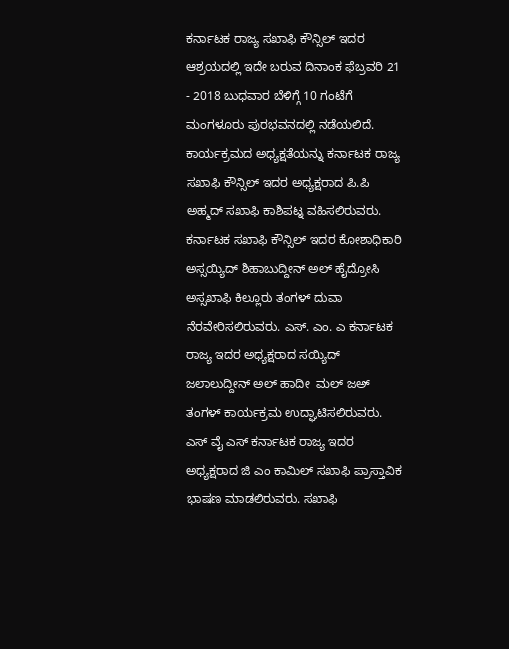ಕರ್ನಾಟಕ ರಾಜ್ಯ ಸಖಾಫಿ ಕೌನ್ಸಿಲ್ ಇದರ ಆಶ್ರಯದಲ್ಲಿ ಇದೇ ಬರುವ ದಿನಾಂಕ ಫೆಬ್ರವರಿ 21 - 2018 ಬುಧವಾರ ಬೆಳಿಗ್ಗೆ 10 ಗಂಟೆಗೆ ಮಂಗಳೂರು ಪುರಭವನದಲ್ಲಿ ನಡೆಯಲಿದೆ. ಕಾರ್ಯಕ್ರಮದ ಅಧ್ಯಕ್ಷತೆಯನ್ನು ಕರ್ನಾಟಕ ರಾಜ್ಯ ಸಖಾಫಿ ಕೌನ್ಸಿಲ್ ಇದರ ಅಧ್ಯಕ್ಷರಾದ ಪಿ.ಪಿ ಅಹ್ಮದ್ ಸಖಾಫಿ ಕಾಶಿಪಟ್ನ ವಹಿಸಲಿರುವರು. ಕರ್ನಾಟಕ ಸಖಾಫಿ ಕೌನ್ಸಿಲ್ ಇದರ ಕೋಶಾಧಿಕಾರಿ ಅಸ್ಸಯ್ಯಿದ್ ಶಿಹಾಬುದ್ದೀನ್ ಅಲ್ ಹೈದ್ರೋಸಿ  ಅಸ್ಸಖಾಫಿ ಕಿಲ್ಲೂರು ತಂಗಳ್ ದುವಾ ನೆರವೇರಿಸಲಿರುವರು. ಎಸ್. ಎಂ. ಎ ಕರ್ನಾಟಕ ರಾಜ್ಯ ಇದರ ಅಧ್ಯಕ್ಷರಾದ ಸಯ್ಯಿದ್ ಜಲಾಲುದ್ದೀನ್ ಅಲ್ ಹಾದೀ  ಮಲ್ ಜಅ್ ತಂಗಳ್ ಕಾರ್ಯಕ್ರಮ ಉದ್ಘಾಟಿಸಲಿರುವರು. ಎಸ್ ವೈ ಎಸ್ ಕರ್ನಾಟಕ ರಾಜ್ಯ ಇದರ ಅಧ್ಯಕ್ಷರಾದ ಜಿ ಎಂ ಕಾಮಿಲ್ ಸಖಾಫಿ ಪ್ರಾಸ್ತಾವಿಕ ಭಾಷಣ ಮಾಡಲಿರುವರು. ಸಖಾಫಿ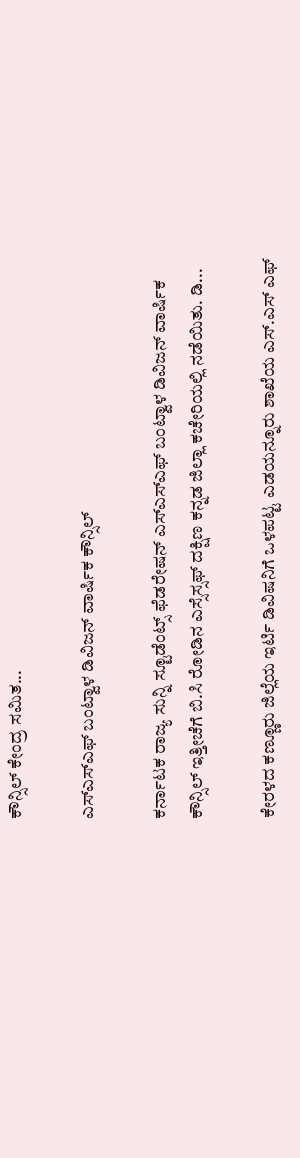ಕೌನ್ಸಿಲ್ ಕೇಂದ್ರ ಸಮಿತ...

ಎಸ್ಎಸ್ಎಫ್ ಬಂಟ್ವಾಳ ಡಿವಿಜನ್ ವಾರ್ಷಿಕ ಕೌನ್ಸಿಲ್

ಕರ್ನಾಟಕ ರಾಜ್ಯ ಸುನ್ನಿ ಸ್ಟೂಡೆಂಟ್ಸ್ ಫೆಡರೇಷನ್ ಎಸ್ಎಸ್ಎಫ್ ಬಂಟ್ವಾಳ ಡಿವಿಜನ್ ವಾರ್ಷಿಕ ಕೌನ್ಸಿಲ್ ಇತ್ತೀಚೆಗೆ ಬಿ.ಸಿ ರೋಡಿನ ಎಸ್ಸೆಸ್ಸಫ್ ದಕ್ಷಿಣ ಕನ್ನಡ ಜಿಲ್ಲಾ ಕಚೇರಿಯಲ್ಲಿ ನಡೆಯಿತು. ಡಿ...

ಕೇರಳದ ಕಣ್ಣೂರು ಜಿಲ್ಲೆಯ ಇರ್ಟಿ ಡಿವಿಷನಿಗೆ ಒಳಪಟ್ಟ ಎಡಯನ್ನೂರು ಶಾಖೆಯ ಎಸ್.ಎಸ್ ಎಫ್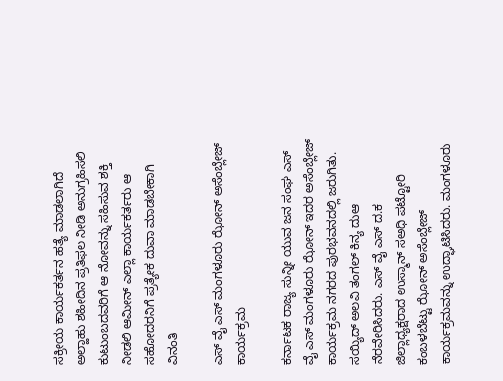ಸಕ್ರೀಯ ಕಾರ್ಯಕರ್ತನ ಹತ್ಯೆ ಮಾಡಲಾಗಿದೆ ಅಲ್ಹಾಹು ಶಹೀದಿನ ಪ್ರತಿಫಲ ನೀಡಿ ಅನುಗ್ರಹಿಸಲಿ ಕುಟುಂಬದವರಿಗೆ ಆ ನೋವನ್ನು ಸಹಿಸುವ ಶಕ್ತಿ ನೀಡಲಿ ಆಮೀನ್ ಎಲ್ಲಾ ಕಾರ್ಯಕರ್ತರು ಆ ಸಹೋದರನಿಗೆ ಪ್ರತ್ಯೇಕ ದುವಾ ಮಾಡಬೇಕಾಗಿ ವಿನಂತಿ

ಎಸ್ ವೈ ಎಸ್ ಮಂಗಳೂರು ಝೋನ್ ಅಸೆಂಬ್ಲೇಜ್ ಕಾರ್ಯಕ್ರಮ

ಕರ್ನಾಟಕ ರಾಜ್ಯ ಸುನ್ನೀ ಯುವ ಜನ ಸಂಘ ಎಸ್ ವೈ ಎಸ್ ಮಂಗಳೂರು ಝೋನ್ ಇದರ ಅಸೆಂಬ್ಲೇಜ್ ಕಾರ್ಯಕ್ರಮ ನಗರದ ಪುರಭವನದಲ್ಲಿ ಜರುಗಿತು.  ಸಯ್ಯಿದ್ ಅಲವಿ ತಂಗಲ್ ಕಿನ್ಯ ದುಆ ನೆರವೇರಿಸಿದರು. ಎಸ್ ವೈ ಎಸ್ ದ.ಕ ಜಿಲ್ಲಾಧ್ಯಕ್ಷರಾದ ಉಸ್ಮಾನ್ ಸಅಧಿ ಪಟ್ಟೋರಿ ಕಂಬಳಬೆಟ್ಟು ಝೋನ್ ಅಸೆಂಬ್ಲೇಜ್ ಕಾರ್ಯಕ್ರಮವನ್ನು ಉದ್ಘಾಟಿಸಿದರು. ಮಂಗಳೂರು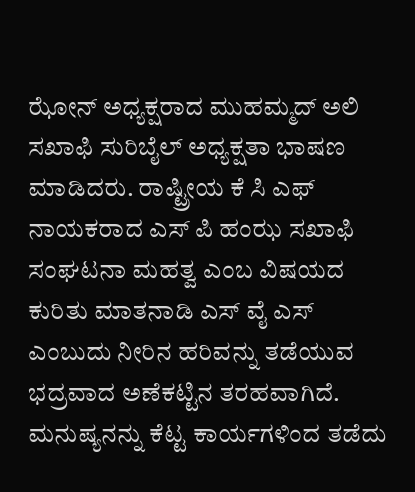ಝೋನ್ ಅಧ್ಯಕ್ಷರಾದ ಮುಹಮ್ಮದ್ ಅಲಿ ಸಖಾಫಿ ಸುರಿಬೈಲ್ ಅಧ್ಯಕ್ಷತಾ ಭಾಷಣ ಮಾಡಿದರು. ರಾಷ್ಟ್ರೀಯ ಕೆ ಸಿ ಎಫ್ ನಾಯಕರಾದ ಎಸ್ ಪಿ ಹಂಝ ಸಖಾಫಿ ಸಂಘಟನಾ ಮಹತ್ವ ಎಂಬ ವಿಷಯದ ಕುರಿತು ಮಾತನಾಡಿ ಎಸ್ ವೈ ಎಸ್ ಎಂಬುದು ನೀರಿನ ಹರಿವನ್ನು ತಡೆಯುವ ಭದ್ರವಾದ ಅಣೆಕಟ್ಟಿನ ತರಹವಾಗಿದೆ. ಮನುಷ್ಯನನ್ನು ಕೆಟ್ಟ ಕಾರ್ಯಗಳಿಂದ ತಡೆದು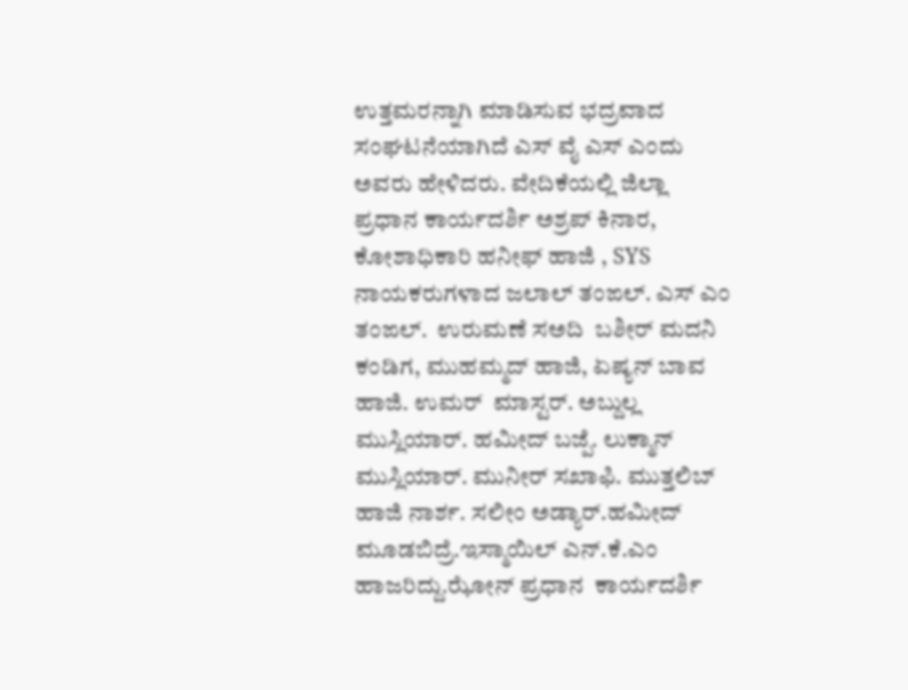ಉತ್ತಮರನ್ನಾಗಿ ಮಾಡಿಸುವ ಭದ್ರವಾದ ಸಂಘಟನೆಯಾಗಿದೆ ಎಸ್ ವೈ ಎಸ್ ಎಂದು ಅವರು ಹೇಳಿದರು. ವೇದಿಕೆಯಲ್ಲಿ ಜಿಲ್ಲಾ ಪ್ರಧಾನ ಕಾರ್ಯದರ್ಶಿ ಅಶ್ರಪ್ ಕಿನಾರ, ಕೋಶಾಧಿಕಾರಿ ಹನೀಫ್ ಹಾಜಿ , SYS ನಾಯಕರುಗಳಾದ ಜಲಾಲ್ ತಂಙಲ್. ಎಸ್ ಎಂ ತಂಙಲ್.  ಉರುಮಣೆ ಸಅದಿ  ಬಶೀರ್ ಮದನಿ ಕಂಡಿಗ, ಮುಹಮ್ಮದ್ ಹಾಜಿ, ಏಷ್ಯನ್ ಬಾವ ಹಾಜಿ. ಉಮರ್  ಮಾಸ್ಟರ್. ಅಬ್ದುಲ್ಲ ಮುಸ್ಲಿಯಾರ್. ಹಮೀದ್ ಬಜ್ಪೆ. ಲುಕ್ಮಾನ್ ಮುಸ್ಲಿಯಾರ್. ಮುನೀರ್ ಸಖಾಫಿ. ಮುತ್ತಲಿಬ್ ಹಾಜಿ ನಾರ್ಶ. ಸಲೀಂ ಅಡ್ಯಾರ್.ಹಮೀದ್ ಮೂಡಬಿದ್ರೆ.ಇಸ್ಮಾಯಿಲ್ ಎನ್.ಕೆ.ಎಂ ಹಾಜರಿದ್ದು.ಝೋನ್ ಪ್ರಧಾನ  ಕಾರ್ಯದರ್ಶಿ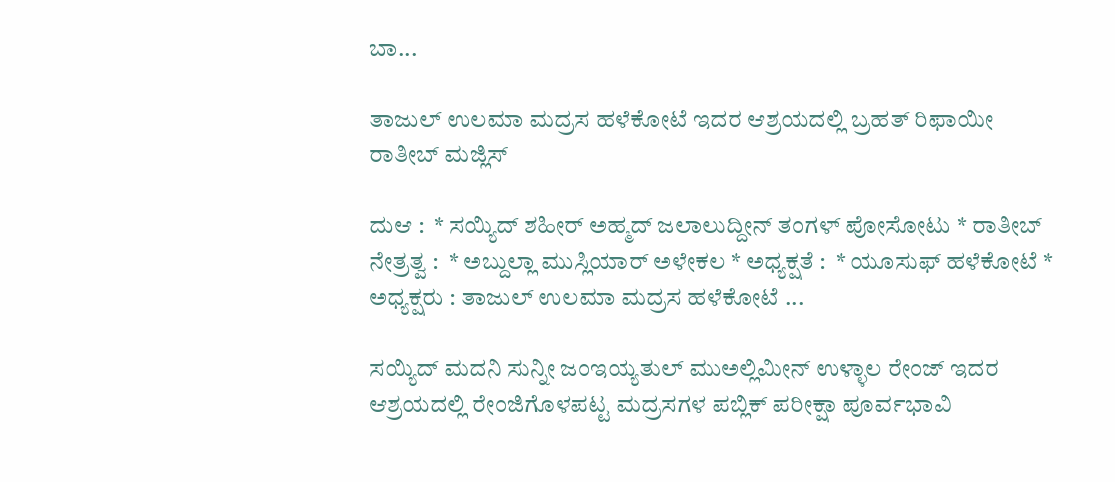ಬಾ...

ತಾಜುಲ್ ಉಲಮಾ ಮದ್ರಸ ಹಳೆಕೋಟೆ ಇದರ ಆಶ್ರಯದಲ್ಲಿ ಬ್ರಹತ್ ರಿಫಾಯೀ ರಾತೀಬ್ ಮಜ್ಲಿಸ್

ದುಆ :  * ಸಯ್ಯಿದ್ ಶಹೀರ್ ಅಹ್ಮದ್ ಜಲಾಲುದ್ದೀನ್ ತಂಗಳ್ ಪೋಸೋಟು * ರಾತೀಬ್ ನೇತ್ರತ್ವ :  * ಅಬ್ದುಲ್ಲಾ ಮುಸ್ಲಿಯಾರ್ ಅಳೇಕಲ * ಅಧ್ಯಕ್ಷತೆ :  * ಯೂಸುಫ್ ಹಳೆಕೋಟೆ * ಅಧ್ಯಕ್ಷರು : ತಾಜುಲ್ ಉಲಮಾ ಮದ್ರಸ ಹಳೆಕೋಟೆ ...

ಸಯ್ಯಿದ್ ಮದನಿ ಸುನ್ನೀ ಜಂಇಯ್ಯತುಲ್ ಮುಅಲ್ಲಿಮೀನ್ ಉಳ್ಳಾಲ ರೇಂಜ್ ಇದರ ಆಶ್ರಯದಲ್ಲಿ ರೇಂಜಿಗೊಳಪಟ್ಟ ಮದ್ರಸಗಳ ಪಬ್ಲಿಕ್ ಪರೀಕ್ಷಾ ಪೂರ್ವಭಾವಿ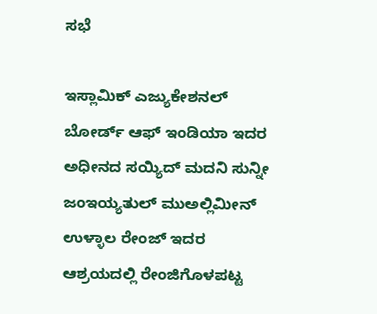ಸಭೆ

ಇಸ್ಲಾಮಿಕ್ ಎಜ್ಯುಕೇಶನಲ್ ಬೋರ್ಡ್ ಆಫ್ ಇಂಡಿಯಾ ಇದರ ಅಧೀನದ ಸಯ್ಯಿದ್ ಮದನಿ ಸುನ್ನೀ ಜಂಇಯ್ಯತುಲ್ ಮುಅಲ್ಲಿಮೀನ್ ಉಳ್ಳಾಲ ರೇಂಜ್ ಇದರ ಆಶ್ರಯದಲ್ಲಿ ರೇಂಜಿಗೊಳಪಟ್ಟ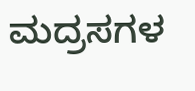ಮದ್ರಸಗಳ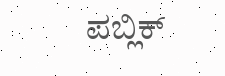ಪಬ್ಲಿಕ್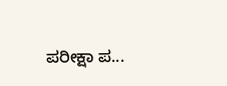ಪರೀಕ್ಷಾ ಪ...